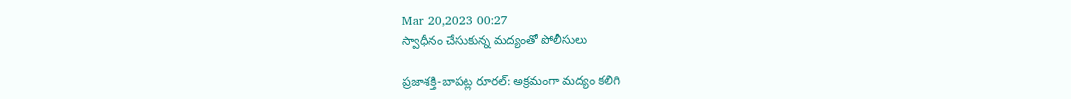Mar 20,2023 00:27
స్వాధీనం చేసుకున్న మద్యంతో పోలీసులు

ప్రజాశక్తి-బాపట్ల రూరల్‌: అక్రమంగా మద్యం కలిగి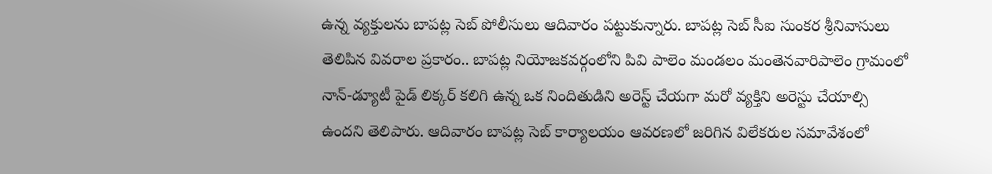ఉన్న వ్యక్తులను బాపట్ల సెబ్‌ పోలీసులు ఆదివారం పట్టుకున్నారు. బాపట్ల సెబ్‌ సీఐ సుంకర శ్రీనివాసులు తెలిపిన వివరాల ప్రకారం.. బాపట్ల నియోజకవర్గంలోని పివి పాలెం మండలం మంతెనవారిపాలెం గ్రామంలో నాన్‌-డ్యూటీ పైడ్‌ లిక్కర్‌ కలిగి ఉన్న ఒక నిందితుడిని అరెస్ట్‌ చేయగా మరో వ్యక్తిని అరెస్టు చేయాల్సి ఉందని తెలిపారు. ఆదివారం బాపట్ల సెబ్‌ కార్యాలయం ఆవరణలో జరిగిన విలేకరుల సమావేశంలో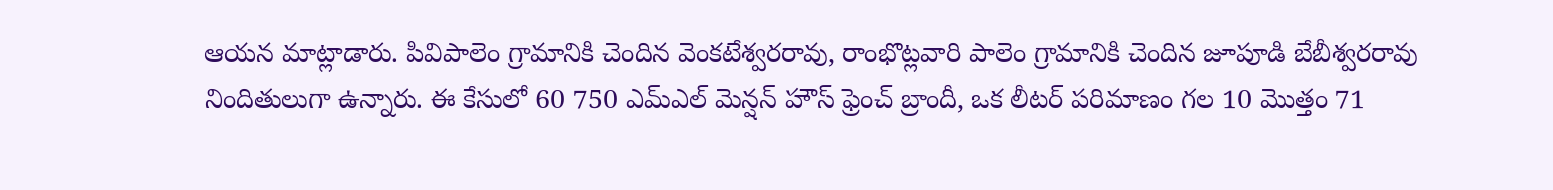ఆయన మాట్లాడారు. పివిపాలెం గ్రామానికి చెందిన వెంకటేశ్వరరావు, రాంభొట్లవారి పాలెం గ్రామానికి చెందిన జూపూడి బేబీశ్వరరావు నిందితులుగా ఉన్నారు. ఈ కేసులో 60 750 ఎమ్‌ఎల్‌ మెన్షన్‌ హౌస్‌ ఫ్రెంచ్‌ బ్రాందీ, ఒక లీటర్‌ పరిమాణం గల 10 మొత్తం 71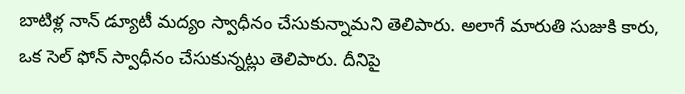బాటిళ్ల నాన్‌ డ్యూటీ మద్యం స్వాధీనం చేసుకున్నామని తెలిపారు. అలాగే మారుతి సుజుకి కారు, ఒక సెల్‌ ఫోన్‌ స్వాధీనం చేసుకున్నట్లు తెలిపారు. దీనిపై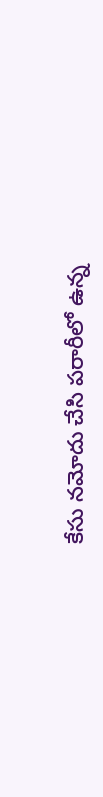కేసు నమోదు చేసి పరారీలో ఉన్న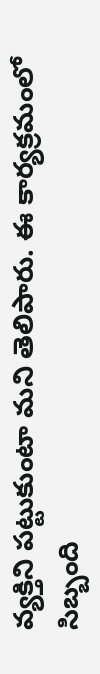వ్యక్తిని పట్టుకుంటా మని తెలిపారు. ఈ కార్యక్రమంలో సిబ్బంది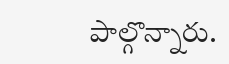పాల్గొన్నారు.